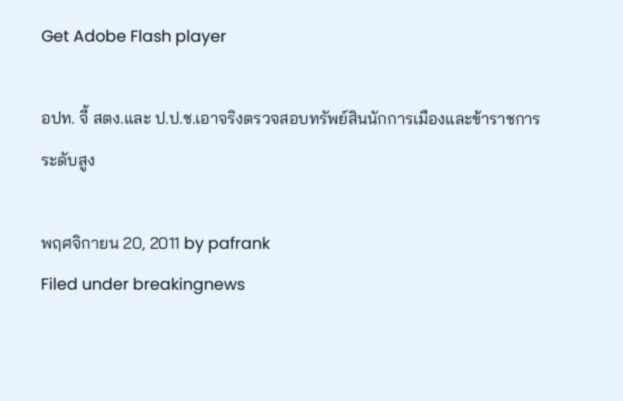Get Adobe Flash player

อปท. จี้ สตง.และ ป.ป.ช.เอาจริงตรวจสอบทรัพย์สินนักการเมืองและข้าราชการระดับสูง

พฤศจิกายน 20, 2011 by pafrank
Filed under breakingnews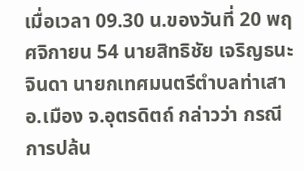เมื่อเวลา 09.30 น.ของวันที่ 20 พฤศจิกายน 54 นายสิทธิชัย เจริญธนะจินดา นายกเทศมนตรีตำบลท่าเสา อ.เมือง จ.อุตรดิตถ์ กล่าวว่า กรณีการปล้น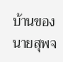บ้านของนายสุพจ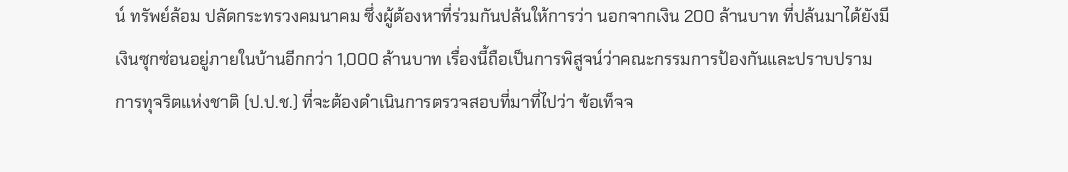น์ ทรัพย์ล้อม ปลัดกระทรวงคมนาคม ซึ่งผู้ต้องหาที่ร่วมกันปล้นให้การว่า นอกจากเงิน 200 ล้านบาท ที่ปล้นมาได้ยังมีเงินซุกซ่อนอยู่ภายในบ้านอีกกว่า 1,000 ล้านบาท เรื่องนี้ถือเป็นการพิสูจน์ว่าคณะกรรมการป้องกันและปราบปรามการทุจริตแห่งชาติ (ป.ป.ช.) ที่จะต้องดำเนินการตรวจสอบที่มาที่ไปว่า ข้อเท็จจ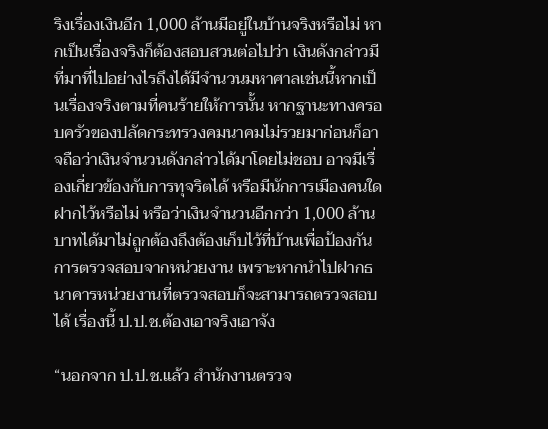ริงเรื่องเงินอีก 1,000 ล้านมีอยู่ในบ้านจริงหรือไม่ หากเป็นเรื่องจริงก็ต้องสอบสวนต่อไปว่า เงินดังกล่าวมีที่มาที่ไปอย่างไรถึงได้มีจำนวนมหาศาลเช่นนี้หากเป็นเรื่องจริงตามที่คนร้ายให้การนั้น หากฐานะทางครอบครัวของปลัดกระทรวงคมนาคมไม่รวยมาก่อนก็อาจถือว่าเงินจำนวนดังกล่าวได้มาโดยไม่ชอบ อาจมีเรื่องเกี่ยวข้องกับการทุจริตได้ หรือมีนักการเมืองคนใดฝากไว้หรือไม่ หรือว่าเงินจำนวนอีกกว่า 1,000 ล้านบาทได้มาไม่ถูกต้องถึงต้องเก็บไว้ที่บ้านเพื่อป้องกันการตรวจสอบจากหน่วยงาน เพราะหากนำไปฝากธนาคารหน่วยงานที่ตรวจสอบก็จะสามารถตรวจสอบได้ เรื่องนี้ ป.ป.ช.ต้องเอาจริงเอาจัง

“นอกจาก ป.ป.ช.แล้ว สำนักงานตรวจ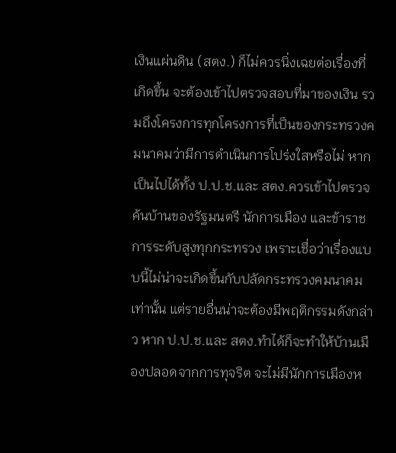เงินแผ่นดิน (สตง.) ก็ไม่ควรนิ่งเฉยต่อเรื่องที่เกิดขึ้น จะต้องเข้าไปตรวจสอบที่มาของเงิน รวมถึงโครงการทุกโครงการที่เป็นของกระทรวงคมนาคมว่ามีการดำเนินการโปร่งใสหรือไม่ หากเป็นไปได้ทั้ง ป.ป.ช.และ สตง.ควรเข้าไปตรวจค้นบ้านของรัฐมนตรี นักการเมือง และข้าราชการระดับสูงทุกกระทรวง เพราะเชื่อว่าเรื่องแบบนี้ไม่น่าจะเกิดขึ้นกับปลัดกระทรวงคมนาคมเท่านั้น แต่รายอื่นน่าจะต้องมีพฤติกรรมดังกล่าว หาก ป.ป.ช.และ สตง.ทำได้ก็จะทำให้บ้านเมืองปลอดจากการทุจริต จะไม่มีนักการเมืองห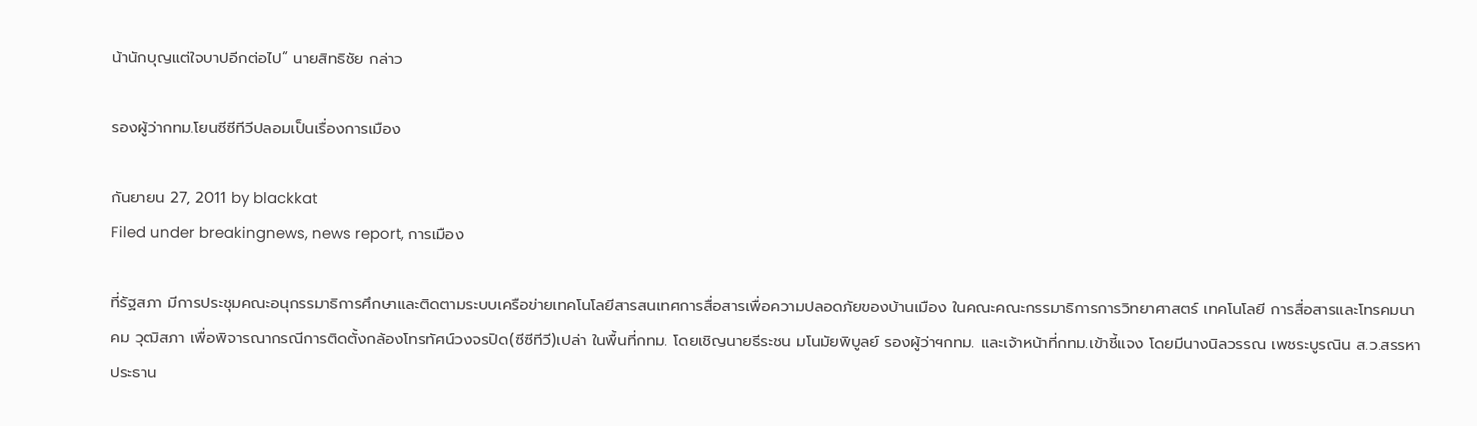น้านักบุญแต่ใจบาปอีกต่อไป” นายสิทธิชัย กล่าว

รองผู้ว่ากทม.โยนซีซีทีวีปลอมเป็นเรื่องการเมือง

กันยายน 27, 2011 by blackkat
Filed under breakingnews, news report, การเมือง

ที่รัฐสภา มีการประชุมคณะอนุกรรมาธิการศึกษาและติดตามระบบเครือข่ายเทคโนโลยีสารสนเทศการสื่อสารเพื่อความปลอดภัยของบ้านเมือง ในคณะคณะกรรมาธิการการวิทยาศาสตร์ เทคโนโลยี การสื่อสารและโทรคมนาคม วุฒิสภา เพื่อพิจารณากรณีการติดตั้งกล้องโทรทัศน์วงจรปิด(ซีซีทีวี)เปล่า ในพื้นที่กทม. โดยเชิญนายธีระชน มโนมัยพิบูลย์ รองผู้ว่าฯกทม. และเจ้าหน้าที่กทม.เข้าชี้แจง โดยมีนางนิลวรรณ เพชระบูรณิน ส.ว.สรรหา ประธาน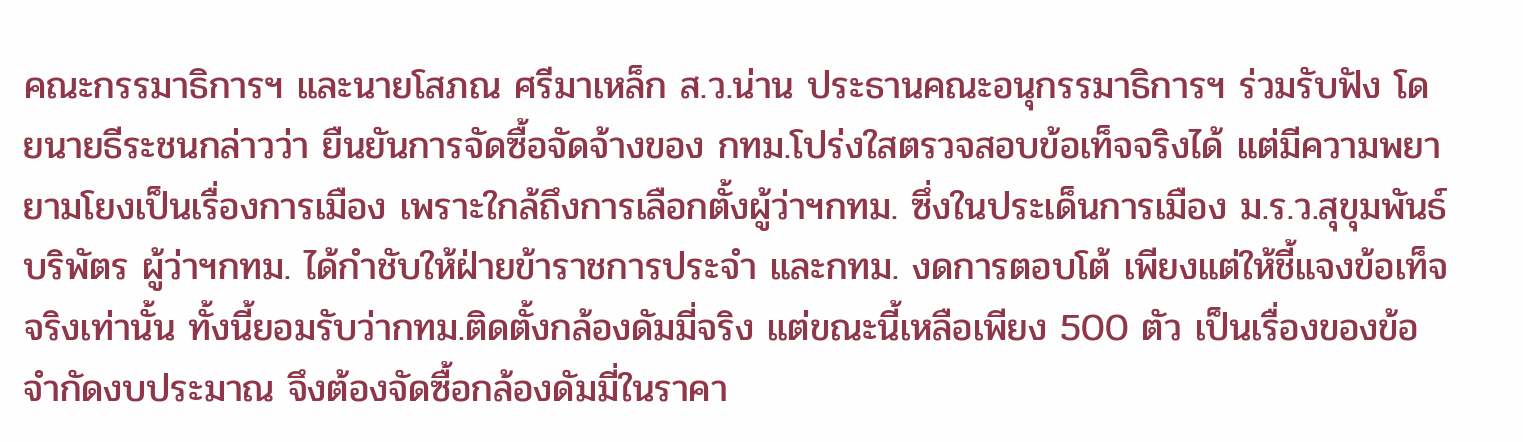คณะกรรมาธิการฯ และนายโสภณ ศรีมาเหล็ก ส.ว.น่าน ประธานคณะอนุกรรมาธิการฯ ร่วมรับฟัง โดยนายธีระชนกล่าวว่า ยืนยันการจัดซื้อจัดจ้างของ กทม.โปร่งใสตรวจสอบข้อเท็จจริงได้ แต่มีความพยายามโยงเป็นเรื่องการเมือง เพราะใกล้ถึงการเลือกตั้งผู้ว่าฯกทม. ซึ่งในประเด็นการเมือง ม.ร.ว.สุขุมพันธ์ บริพัตร ผู้ว่าฯกทม. ได้กำชับให้ฝ่ายข้าราชการประจำ และกทม. งดการตอบโต้ เพียงแต่ให้ชี้แจงข้อเท็จจริงเท่านั้น ทั้งนี้ยอมรับว่ากทม.ติดตั้งกล้องดัมมี่จริง แต่ขณะนี้เหลือเพียง 500 ตัว เป็นเรื่องของข้อจำกัดงบประมาณ จึงต้องจัดซื้อกล้องดัมมี่ในราคา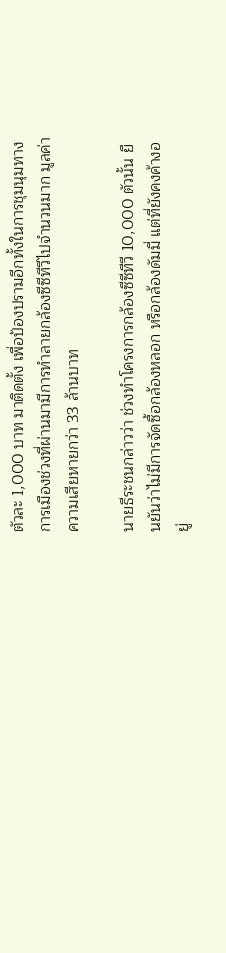ตัวละ 1,000 บาท มาติดตั้ง เพื่อป้องปรามอีกทั้งในการชุมนุมทางการเมืองช่วงที่ผ่านมามีการทำลายกล้องซีซีทีวีไปจำนวนมาก มูลค่าความเสียหายกว่า 33 ล้านบาท

นายธีระชนกล่าวว่า ช่วงทำโครงการกล้องซีซีทีวี 10,000 ตัวนั้น ยืนยันว่าไม่มีการจัดซื้อกล้องหลอก หรือกล้องดัมมี่ แต่ที่ยังคงค้างอยู่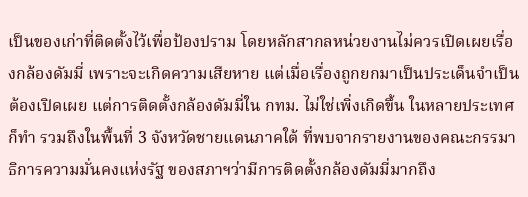เป็นของเก่าที่ติดตั้งไว้เพื่อป้องปราม โดยหลักสากลหน่วยงานไม่ควรเปิดเผยเรื่องกล้องดัมมี่ เพราะจะเกิดความเสียหาย แต่เมื่อเรื่องถูกยกมาเป็นประเด็นจำเป็นต้องเปิดเผย แต่การติดตั้งกล้องดัมมี่ใน กทม. ไม่ใช่เพิ่งเกิดขึ้น ในหลายประเทศก็ทำ รวมถึงในพื้นที่ 3 จังหวัดชายแดนภาคใต้ ที่พบจากรายงานของคณะกรรมาธิการความมั่นคงแห่งรัฐ ของสภาฯว่ามีการติดตั้งกล้องดัมมี่มากถึง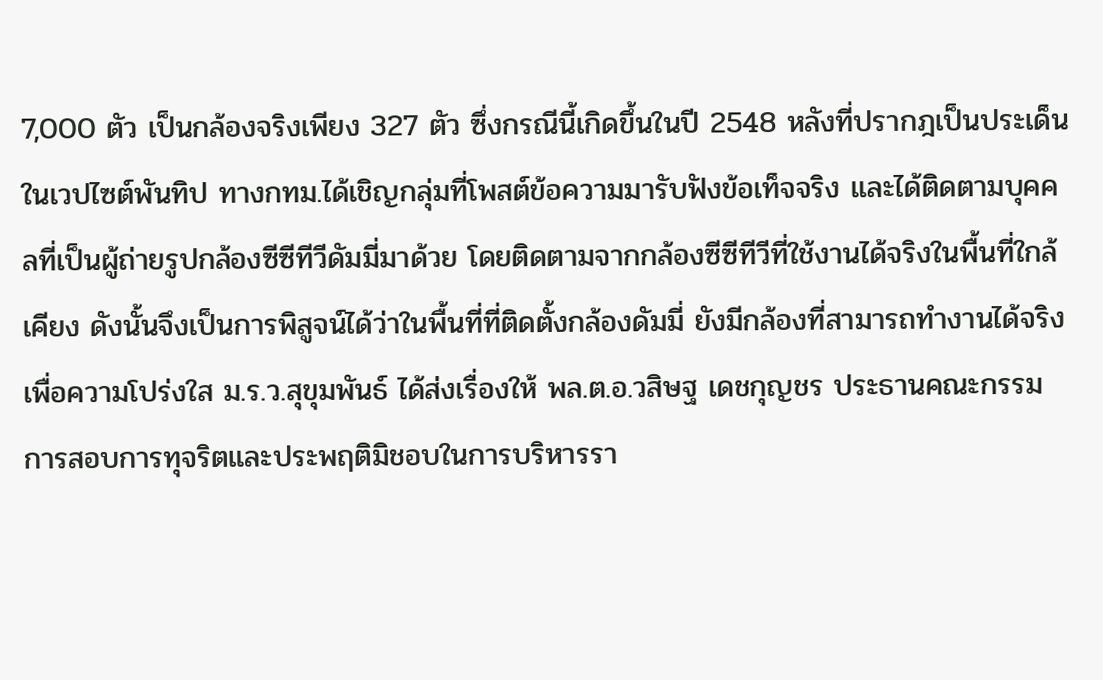7,000 ตัว เป็นกล้องจริงเพียง 327 ตัว ซึ่งกรณีนี้เกิดขึ้นในปี 2548 หลังที่ปรากฎเป็นประเด็นในเวปไซต์พันทิป ทางกทม.ได้เชิญกลุ่มที่โพสต์ข้อความมารับฟังข้อเท็จจริง และได้ติดตามบุคคลที่เป็นผู้ถ่ายรูปกล้องซีซีทีวีดัมมี่มาด้วย โดยติดตามจากกล้องซีซีทีวีที่ใช้งานได้จริงในพื้นที่ใกล้เคียง ดังนั้นจึงเป็นการพิสูจน์ได้ว่าในพื้นที่ที่ติดตั้งกล้องดัมมี่ ยังมีกล้องที่สามารถทำงานได้จริง เพื่อความโปร่งใส ม.ร.ว.สุขุมพันธ์ ได้ส่งเรื่องให้ พล.ต.อ.วสิษฐ เดชกุญชร ประธานคณะกรรมการสอบการทุจริตและประพฤติมิชอบในการบริหารรา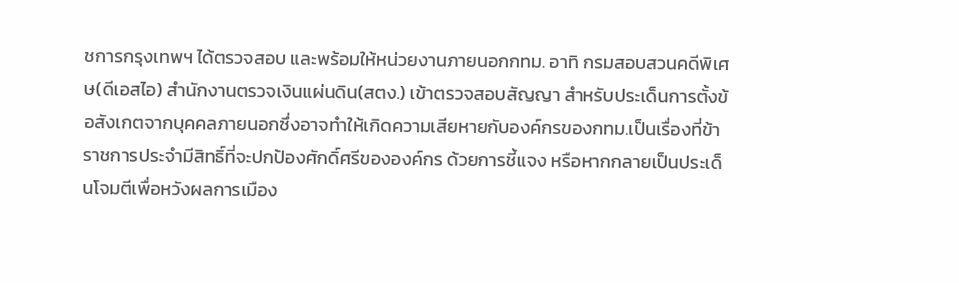ชการกรุงเทพฯ ได้ตรวจสอบ และพร้อมให้หน่วยงานภายนอกกทม. อาทิ กรมสอบสวนคดีพิเศษ(ดีเอสไอ) สำนักงานตรวจเงินแผ่นดิน(สตง.) เข้าตรวจสอบสัญญา สำหรับประเด็นการตั้งข้อสังเกตจากบุคคลภายนอกซึ่งอาจทำให้เกิดความเสียหายกับองค์กรของกทม.เป็นเรื่องที่ข้าราชการประจำมีสิทธิ์ที่จะปกป้องศักดิ์ศรีขององค์กร ด้วยการชี้แจง หรือหากกลายเป็นประเด็นโจมตีเพื่อหวังผลการเมือง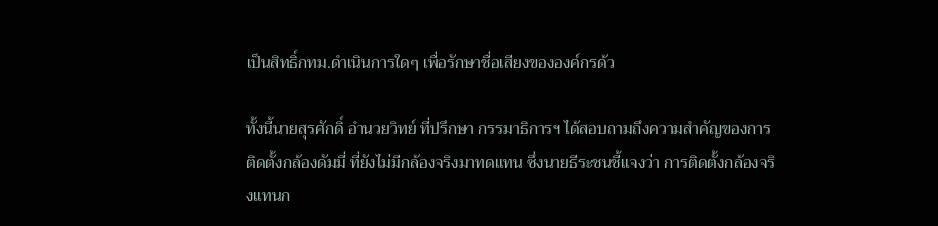เป็นสิทธิ์กทม.ดำเนินการใดๆ เพื่อรักษาชื่อเสียงขององค์กรด้ว

ทั้งนี้นายสุรศักดิ์ อำนวยวิทย์ ที่ปรึกษา กรรมาธิการฯ ได้สอบถามถึงความสำคัญของการติดตั้งกล้องดัมมี่ ที่ยังไม่มีกล้องจริงมาทดแทน ซึ่งนายธีระชนชี้แจงว่า การติดตั้งกล้องจริงแทนก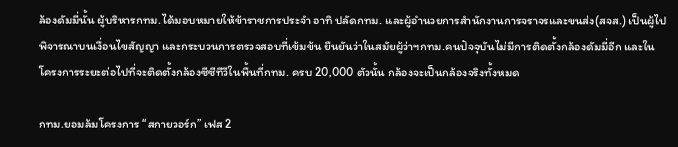ล้องดัมมี่นั้น ผู้บริหารกทม.ได้มอบหมายให้ข้าราชการประจำ อาทิ ปลัดกทม. และผู้อำนวยการสำนักงานการจราจรและขนส่ง(สจส.) เป็นผู้ไปพิจารณาบนเงื่อนไขสัญญา และกระบวนการตรวจสอบที่เข้มข้น ยืนยันว่าในสมัยผู้ว่าฯกทม.คนปัจจุบันไม่มีการติดตั้งกล้องดัมมี่อีก และในโครงการระยะต่อไปที่จะติดตั้งกล้องซีซีทีวีในพื้นที่กทม. ครบ 20,000 ตัวนั้น กล้องจะเป็นกล้องจริงทั้งหมด

กทม.ยอมล้มโครงการ “สกายวอร์ก” เฟส 2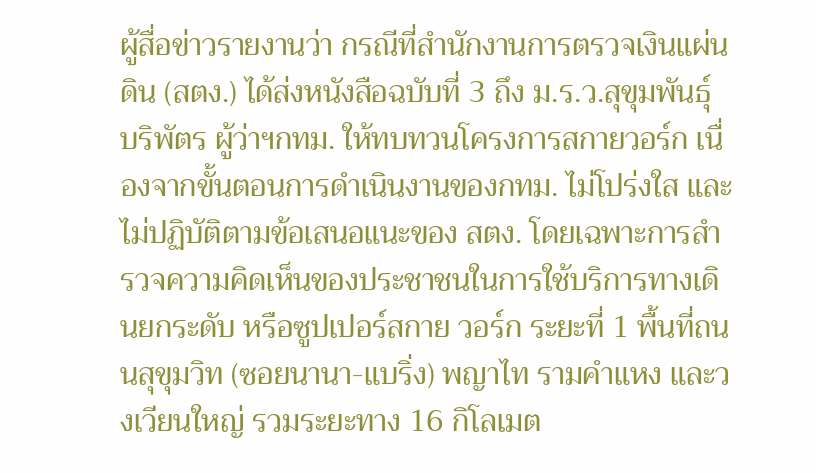ผู้สื่อข่าวรายงานว่า กรณีที่สำนักงานการตรวจเงินแผ่นดิน (สตง.) ได้ส่งหนังสือฉบับที่ 3 ถึง ม.ร.ว.สุขุมพันธุ์ บริพัตร ผู้ว่าฯกทม. ให้ทบทวนโครงการสกายวอร์ก เนื่องจากขั้นตอนการดำเนินงานของกทม. ไม่โปร่งใส และไม่ปฏิบัติตามข้อเสนอแนะของ สตง. โดยเฉพาะการสำรวจความคิดเห็นของประชาชนในการใช้บริการทางเดินยกระดับ หรือซูปเปอร์สกาย วอร์ก ระยะที่ 1 พื้นที่ถนนสุขุมวิท (ซอยนานา-แบริ่ง) พญาไท รามคำแหง และวงเวียนใหญ่ รวมระยะทาง 16 กิโลเมต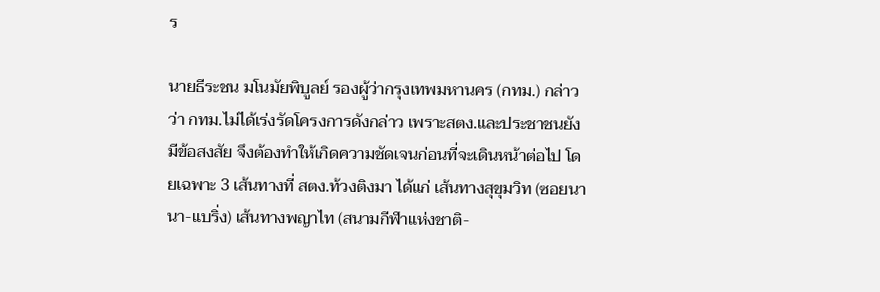ร

นายธีระชน มโนมัยพิบูลย์ รองผู้ว่ากรุงเทพมหานคร (กทม.) กล่าวว่า กทม.ไม่ได้เร่งรัดโครงการดังกล่าว เพราะสตง.และประชาชนยังมีข้อสงสัย จึงต้องทำให้เกิดความชัดเจนก่อนที่จะเดินหน้าต่อไป โดยเฉพาะ 3 เส้นทางที่ สตง.ท้วงติงมา ได้แก่ เส้นทางสุขุมวิท (ซอยนานา-แบริ่ง) เส้นทางพญาไท (สนามกีฬาแห่งชาติ-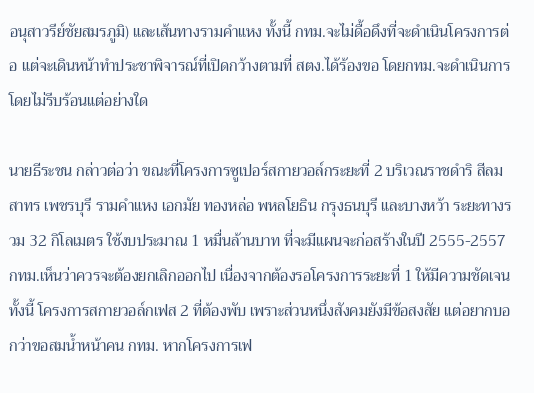อนุสาวรีย์ชัยสมรภูมิ) และเส้นทางรามคำแหง ทั้งนี้ กทม.จะไม่ดื้อดึงที่จะดำเนินโครงการต่อ แต่จะเดินหน้าทำประชาพิจารณ์ที่เปิดกว้างตามที่ สตง.ได้ร้องขอ โดยกทม.จะดำเนินการโดยไม่รีบร้อนแต่อย่างใด

นายธีระชน กล่าวต่อว่า ขณะที่โครงการซูเปอร์สกายวอล์กระยะที่ 2 บริเวณราชดำริ สีลม สาทร เพชรบุรี รามคำแหง เอกมัย ทองหล่อ พหลโยธิน กรุงธนบุรี และบางหว้า ระยะทางรวม 32 กิโลเมตร ใช้งบประมาณ 1 หมื่นล้านบาท ที่จะมีแผนจะก่อสร้างในปี 2555-2557 กทม.เห็นว่าควรจะต้องยกเลิกออกไป เนื่องจากต้องรอโครงการระยะที่ 1 ให้มีความชัดเจน ทั้งนี้ โครงการสกายวอล์กเฟส 2 ที่ต้องพับ เพราะส่วนหนึ่งสังคมยังมีข้อสงสัย แต่อยากบอกว่าขอสมน้ำหน้าคน กทม. หากโครงการเฟ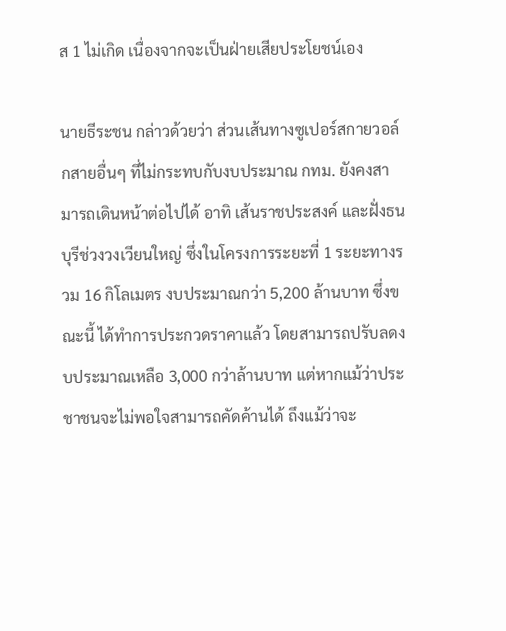ส 1 ไม่เกิด เนื่องจากจะเป็นฝ่ายเสียประโยชน์เอง

นายธีระชน กล่าวด้วยว่า ส่วนเส้นทางซูเปอร์สกายวอล์กสายอื่นๆ ที่ไม่กระทบกับงบประมาณ กทม. ยังคงสามารถเดินหน้าต่อไปได้ อาทิ เส้นราชประสงค์ และฝั่งธนบุรีช่วงวงเวียนใหญ่ ซึ่งในโครงการระยะที่ 1 ระยะทางรวม 16 กิโลเมตร งบประมาณกว่า 5,200 ล้านบาท ซึ่งขณะนี้ ได้ทำการประกวดราคาแล้ว โดยสามารถปรับลดงบประมาณเหลือ 3,000 กว่าล้านบาท แต่หากแม้ว่าประชาชนจะไม่พอใจสามารถคัดค้านได้ ถึงแม้ว่าจะ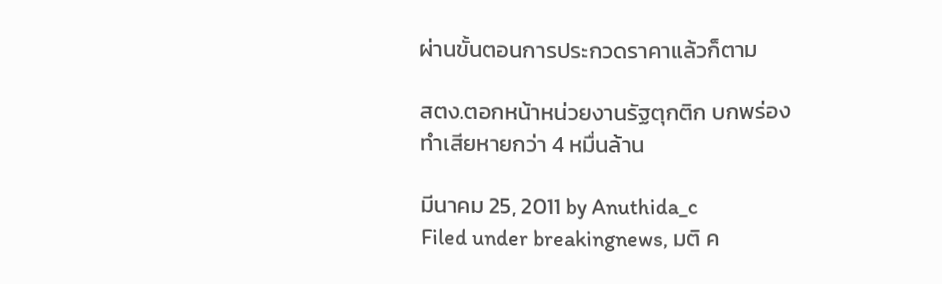ผ่านขั้นตอนการประกวดราคาแล้วก็ตาม

สตง.ตอกหน้าหน่วยงานรัฐตุกติก บกพร่อง ทำเสียหายกว่า 4 หมื่นล้าน

มีนาคม 25, 2011 by Anuthida_c
Filed under breakingnews, มติ ค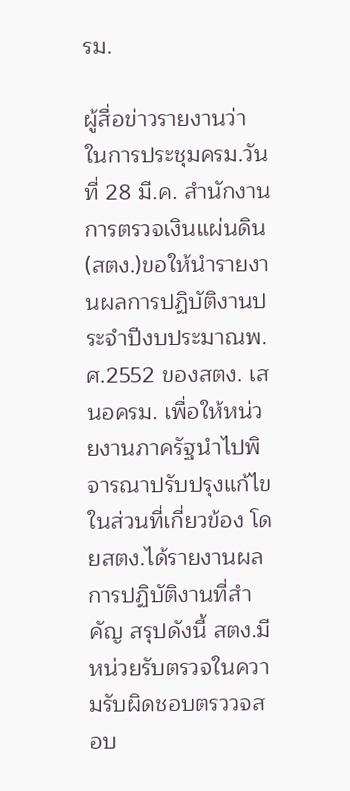รม.

ผู้สื่อข่าวรายงานว่า ในการประชุมครม.วันที่ 28 มี.ค. สำนักงานการตรวจเงินแผ่นดิน(สตง.)ขอให้นำรายงานผลการปฏิบัติงานประจำปีงบประมาณพ.ศ.2552 ของสตง. เสนอครม. เพื่อให้หน่วยงานภาครัฐนำไปพิจารณาปรับปรุงแก้ไขในส่วนที่เกี่ยวข้อง โดยสตง.ได้รายงานผลการปฏิบัติงานที่สำคัญ สรุปดังนี้ สตง.มีหน่วยรับตรวจในความรับผิดชอบตรววจสอบ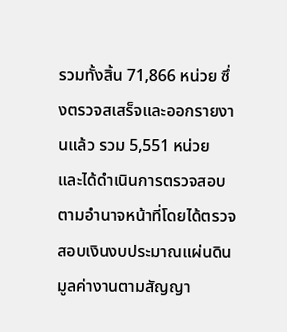รวมทั้งสิ้น 71,866 หน่วย ซึ่งตรวจสเสร็จและออกรายงานแล้ว รวม 5,551 หน่วย และได้ดำเนินการตรวจสอบตามอำนาจหน้าที่โดยได้ตรวจสอบเงินงบประมาณแผ่นดิน มูลค่างานตามสัญญา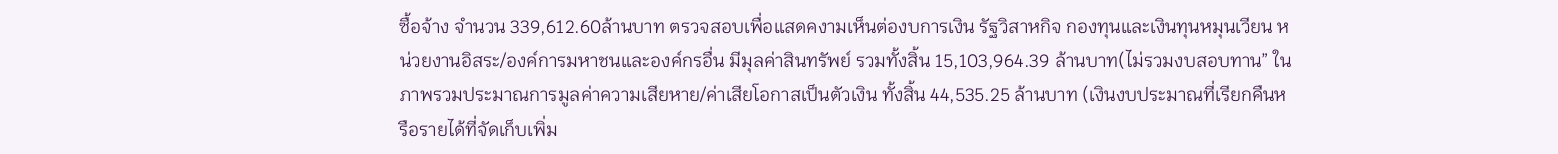ซื้อจ้าง จำนวน 339,612.60ล้านบาท ตรวจสอบเพื่อแสดคงามเห็นต่องบการเงิน รัฐวิสาหกิจ กองทุนและเงินทุนหมุนเวียน หน่วยงานอิสระ/องค์การมหาชนและองค์กรอื่น มีมุลค่าสินทรัพย์ รวมทั้งสิ้น 15,103,964.39 ล้านบาท(ไม่รวมงบสอบทาน” ในภาพรวมประมาณการมูลค่าความเสียหาย/ค่าเสียโอกาสเป็นตัวเงิน ทั้งสิ้น 44,535.25 ล้านบาท (เงินงบประมาณที่เรียกคืนหรือรายได้ที่จัดเก็บเพิ่ม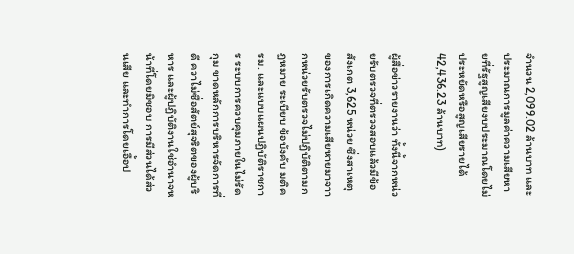จำนวน 2,099.02 ล้านบาท และประมาณการมูลค่าความเสียหายที่รัฐสูญเสียงบประมาณโดยไม่ประหยัดหรือสูญเสียรายได้ 42,436.23 ล้านบาท)

ผู้สื่อข่าวรายงานว่า ทั้งนี้จากหน่วยรับตรวจที่ตรวจสอบแล้วมีข้อสังเกต 3,625 หน่วย ซึ่งสาเหตุของการเกิดความเสียหายมาจาากหน่วยรับตรวจไม่ปฏิบัติตามกฎหมาย ระเบียบ ข้อบังคับ มติครม. และแบบแผนปฏิบัติราชการ ระบบการควบคุมภายในไม่รัดกุม ขาดหลักการบริหารจัดการที่ดี ควาไม่ซื่อสัตย์สุจริตของผู้บริหาร และผู้ปฏิบัติงานใช่อำนาจหน้าที่โดยมิชอบ การมีส่วนได้ส่วนเสีย และทำการโดยเอื้อป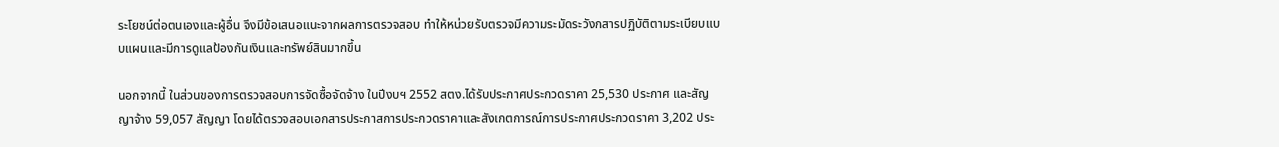ระโยชน์ต่อตนเองและผู้อื่น จึงมีข้อเสนอแนะจากผลการตรวจสอบ ทำให้หน่วยรับตรวจมีความระมัดระวังกสารปฏิบัติตามระเบียบแบบแผนและมีการดูแลป้องกันเงินและทรัพย์สินมากขึ้น

นอกจากนี้ ในส่วนของการตรวจสอบการจัดซื้อจัดจ้าง ในปีงบฯ 2552 สตง.ได้รับประกาศประกวดราคา 25,530 ประกาศ และสัญญาจ้าง 59,057 สัญญา โดยได้ตรวจสอบเอกสารประกาสการประกวดราคาและสังเกตการณ์การประกาศประกวดราคา 3,202 ประ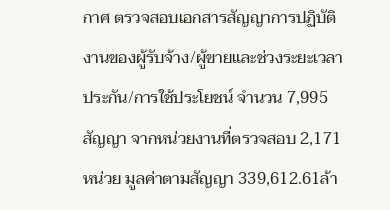กาศ ตรวจสอบเอกสารสัญญาการปฏิบัติงานของผู้รับจ้าง/ผู้ขายและช่วงระยะเวลาประกัน/การใช้ประโยชน์ จำนวน 7,995สัญญา จากหน่วยงานที่ตรวจสอบ 2,171 หน่วย มูลค่าตามสัญญา 339,612.61ล้า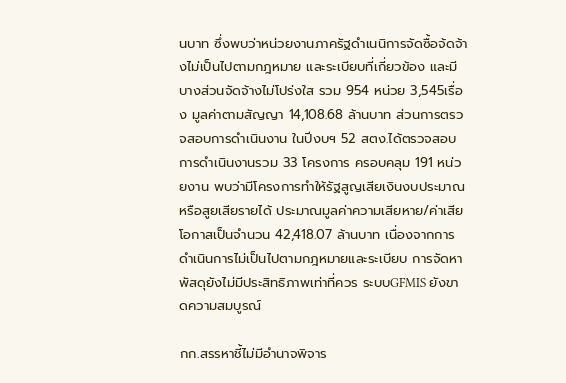นบาท ซึ่งพบว่าหน่วยงานภาครัฐดำเนนิการจัดซื้อจ้ดจ้างไม่เป็นไปตามกฎหมาย และระเบียบที่เกี่ยวข้อง และมีบางส่วนจัดจ้างไม่โปร่งใส รวม 954 หน่วย 3,545เรื่อง มูลค่าตามสัญญา 14,108.68 ล้านบาท ส่วนการตรวจสอบการดำเนินงาน ในปีงบฯ 52 สตง.ได้ตรวจสอบการดำเนินงานรวม 33 โครงการ ครอบคลุม 191 หน่วยงาน พบว่ามีโครงการทำให้รัฐสูญเสียเงินงบประมาณหรือสูยเสียรายได้ ประมาณมูลค่าความเสียหาย/ค่าเสียโอกาสเป็นจำนวน 42,418.07 ล้านบาท เนื่องจากการดำเนินการไม่เป็นไปตามกฎหมายและระเบียบ การจัดหาพัสดุยังไม่มีประสิทธิภาพเท่าที่ควร ระบบGFMIS ยังขาดความสมบูรณ์

กก.สรรหาชี้ไม่มีอำนาจพิจาร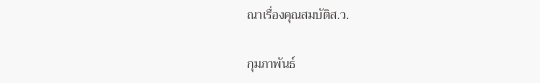ณาเรื่องคุณสมบัติส.ว.

กุมภาพันธ์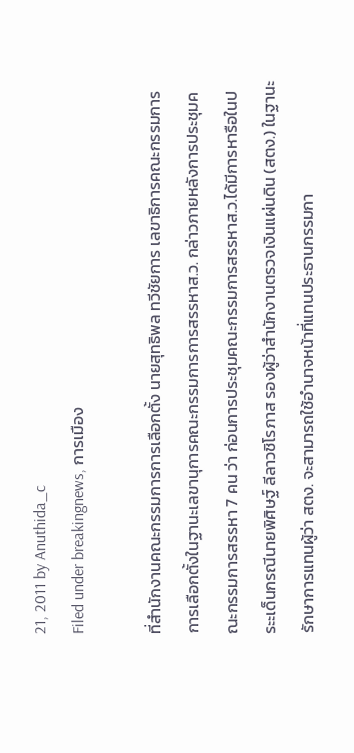21, 2011 by Anuthida_c
Filed under breakingnews, การเมือง

ที่สำนักงานคณะกรรมการการเลือกตั้ง นายสุทธิพล ทวีชัยการ เลขาธิการคณะกรรมการการเลือกตั้งในฐานะเลขานุการคณะกรรมการการสรรหาส.ว. กล่าวภายหลังการประชุมคณะกรรมการสรรหา 7 คน ว่า ก่อนการประชุมคณะกรรมการสรรหาส.ว.ได้มีการหารือในประะเด็นกรณีนายพิศิษฐ์ ลีลาวชิโรภาส รองผู้ว่าสำนักงานตรวจเงินแผ่นดิน (สตง.) ในฐานะรักษาการแทนผู้ว่า สตง. จะสามารถใช้อำนาจหน้าที่แทนประธานกรรมกา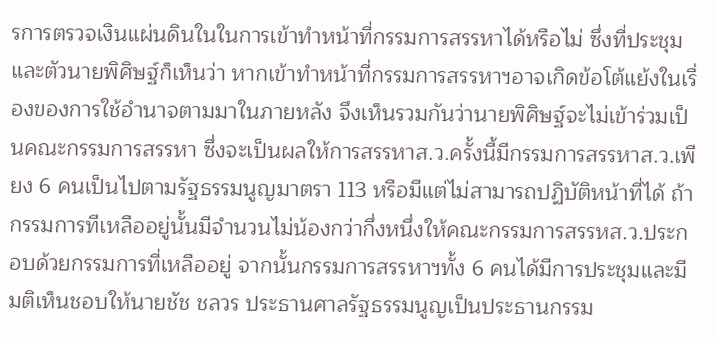รการตรวจเงินแผ่นดินในในการเข้าทำหน้าที่กรรมการสรรหาได้หรือไม่ ซึ่งที่ประชุมและตัวนายพิศิษฐ์ก็เห็นว่า หากเข้าทำหน้าที่กรรมการสรรหาฯอาจเกิดข้อโต้แย้งในเรื่องของการใช้อำนาจตามมาในภายหลัง จึงเห็นรวมกันว่านายพิศิษฐ์จะไม่เข้าร่วมเป็นคณะกรรมการสรรหา ซึ่งจะเป็นผลให้การสรรหาส.ว.ครั้งนี้มีกรรมการสรรหาส.ว.เพียง 6 คนเป็นไปตามรัฐธรรมนูญมาตรา 113 หรือมีแต่ไม่สามารถปฏิบัติหน้าที่ได้ ถ้ากรรมการทีเหลืออยู่นั้นมีจำนวนไม่น้องกว่ากึ่งหนึ่งให้คณะกรรมการสรรหส.ว.ประกอบด้วยกรรมการที่เหลืออยู่ จากนั้นกรรมการสรรหาฯทั้ง 6 คนได้มีการประชุมและมีมติเห็นชอบให้นายชัช ชลวร ประธานศาลรัฐธรรมนูญเป็นประธานกรรม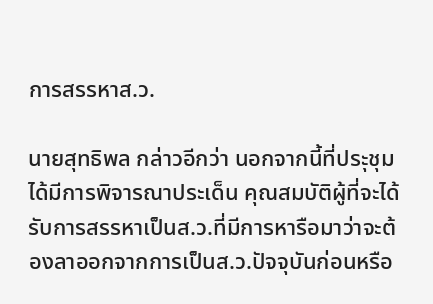การสรรหาส.ว.

นายสุทธิพล กล่าวอีกว่า นอกจากนี้ที่ประุชุมได้มีการพิจารณาประเด็น คุณสมบัติผู้ที่จะได้รับการสรรหาเป็นส.ว.ที่มีการหารือมาว่าจะต้องลาออกจากการเป็นส.ว.ปัจจุบันก่อนหรือ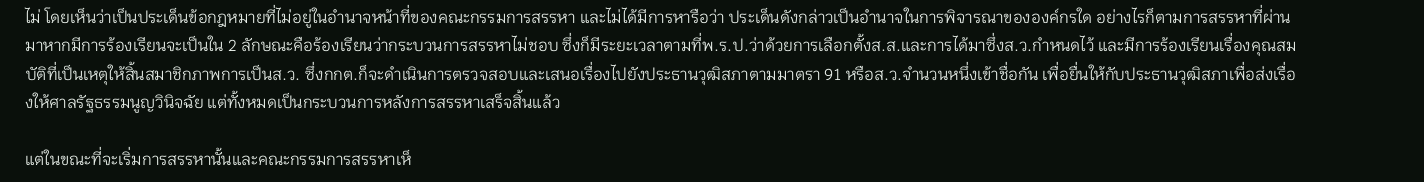ไม่ โดยเห็นว่าเป็นประเด็นข้อกฎหมายที่ไม่อยู่ในอำนาจหน้าที่ของคณะกรรมการสรรหา และไม่ได้มีการหารือว่า ประเด็นดังกล่าวเป็นอำนาจในการพิจารณาขององค์กรใด อย่างไรก็ตามการสรรหาที่ผ่านมาหากมีการร้องเรียนจะเป็นใน 2 ลักษณะคือร้องเรียนว่ากระบวนการสรรหาไม่ชอบ ซึ่งก็มีระยะเวลาตามที่พ.ร.ป.ว่าด้วยการเลือกตั้งส.ส.และการได้มาซึ่งส.ว.กำหนดไว้ และมีการร้องเรียนเรื่องคุณสมบัติที่เป็นเหตุให้สิ้นสมาชิกภาพการเป็นส.ว. ซึ่งกกต.ก็จะดำเนินการตรวจสอบและเสนอเรื่องไปยังประธานวุฒิสภาตามมาตรา 91 หรือส.ว.จำนวนหนึ่งเข้าชื่อกัน เพื่อยื่นให้กับประธานวุฒิสภาเพื่อส่งเรื่องให้ศาลรัฐธรรมนูญวินิจฉัย แต่ทั้งหมดเป็นกระบวนการหลังการสรรหาเสร็จสิ้นแล้ว

แต่ในขณะที่จะเริ่มการสรรหานั้นและคณะกรรมการสรรหาเห็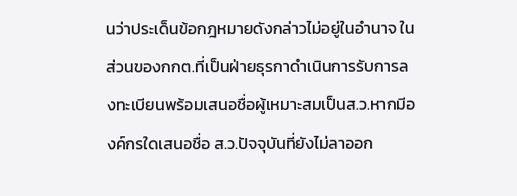นว่าประเด็นข้อกฎหมายดังกล่าวไม่อยู่ในอำนาจ ในส่วนของกกต.ที่เป็นฝ่ายธุรกาดำเนินการรับการลงทะเบียนพร้อมเสนอชื่อผู้เหมาะสมเป็นส.ว.หากมีองค์กรใดเสนอชื่อ ส.ว.ปัจจุบันที่ยังไม่ลาออก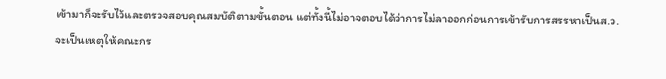เข้ามาก็จะรับไว้และตรวจสอบคุณสมบัติตามขั้นตอน แต่ทั้งนี้ไม่อาจตอบได้ว่าการไม่ลาออกก่อนการเข้ารับการสรรหาเป็นส.ว.จะเป็นเหตุให้คณะกร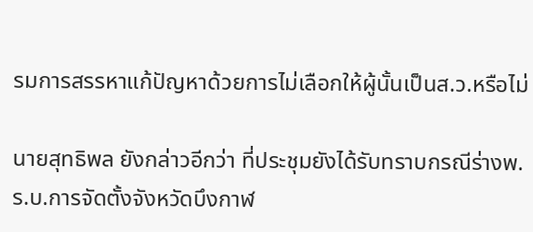รมการสรรหาแก้ปัญหาด้วยการไม่เลือกให้ผู้นั้นเป็นส.ว.หรือไม่

นายสุทธิพล ยังกล่าวอีกว่า ที่ประชุมยังได้รับทราบกรณีร่างพ.ร.บ.การจัดตั้งจังหวัดบึงกาฬ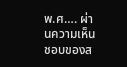พ.ศ…. ผ่านความเห็นชอบของส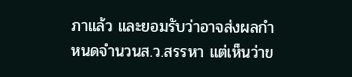ภาแล้ว และยอมรับว่าอาจส่งผลกำหนดจำนวนส.ว.สรรหา แต่เห็นว่าข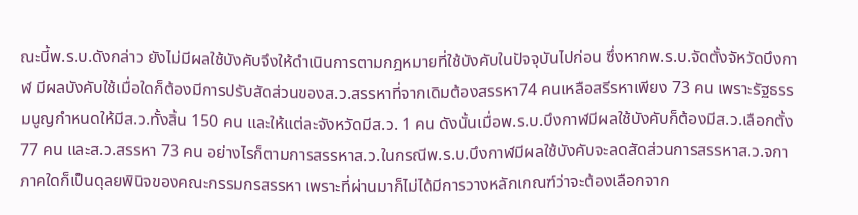ณะนี้พ.ร.บ.ดังกล่าว ยังไม่มีผลใช้บังคับจึงให้ดำเนินการตามกฎหมายที่ใช้บังคับในปัจจุบันไปก่อน ซึ่งหากพ.ร.บ.จัดตั้งจัหวัดบึงกาฬ มีผลบังคับใช้เมื่อใดก็ต้องมีการปรับสัดส่วนของส.ว.สรรหาที่จากเดิมต้องสรรหา74 คนเหลือสรีรหาเพียง 73 คน เพราะรัฐธรรมนูญกำหนดให้มีส.ว.ทั้งสิ้น 150 คน และให้แต่ละจังหวัดมีส.ว. 1 คน ดังนั้นเมื่อพ.ร.บ.บึงกาฬมีผลใช้บังคับก็ต้องมีส.ว.เลือกตั้ง 77 คน และส.ว.สรรหา 73 คน อย่างไรก็ตามการสรรหาส.ว.ในกรณีพ.ร.บ.บึงกาฬมีผลใช้บังคับจะลดสัดส่วนการสรรหาส.ว.จกาภาคใดก็เป็นดุลยพินิจของคณะกรรมกรสรรหา เพราะที่ผ่านมาก็ไม่ได้มีการวางหลักเกณฑ์ว่าจะต้องเลือกจาก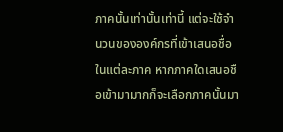ภาคนั้นเท่านั้นเท่านี้ แต่จะใช้จำนวนขององค์กรที่เข้าเสนอชื่อในแต่ละภาค หากภาคใดเสนอชือเข้ามามากก็จะเลือกภาคนั้นมา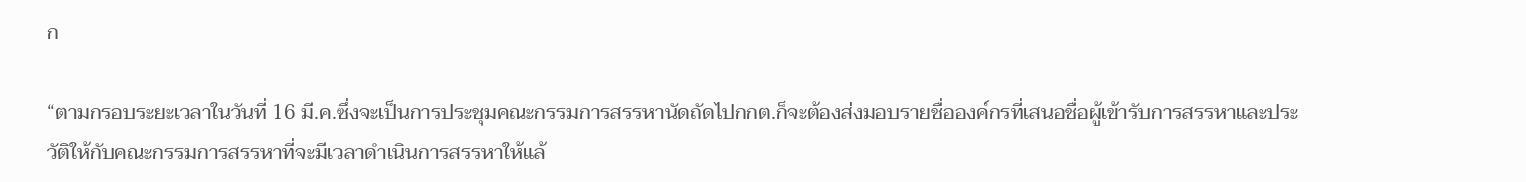ก

“ตามกรอบระยะเวลาในวันที่ 16 มี.ค.ซึ่งจะเป็นการประชุมคณะกรรมการสรรหานัดถัดไปกกต.ก็จะต้องส่งมอบรายชื่อองค์กรที่เสนอชื่อผู้เข้ารับการสรรหาและประวัติให้กับคณะกรรมการสรรหาที่จะมีเวลาดำเนินการสรรหาให้แล้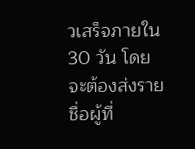วเสร็จภายใน 30 วัน โดยจะต้องส่งรายชื่อผู้ที่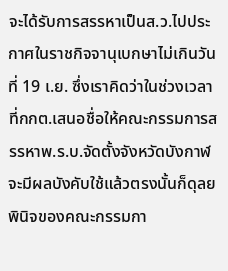จะได้รับการสรรหาเป็นส.ว.ไปประกาศในราชกิจจานุเบกษาไม่เกินวันที่ 19 เ.ย. ซึ่งเราคิดว่าในช่วงเวลาที่กกต.เสนอชื่อให้คณะกรรมการสรรหาพ.ร.บ.จัดตั้งจังหวัดบังกาฬจะมีผลบังคับใช้แล้วตรงนั้นก็ดุลยพินิจของคณะกรรมกา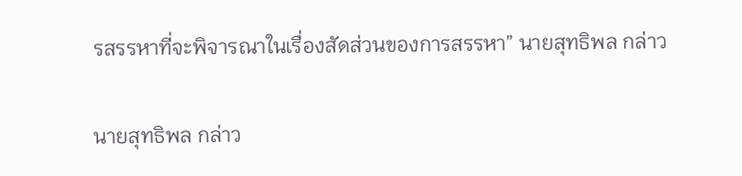รสรรหาที่จะพิจารณาในเรื่องสัดส่วนของการสรรหา” นายสุทธิพล กล่าว

นายสุทธิพล กล่าว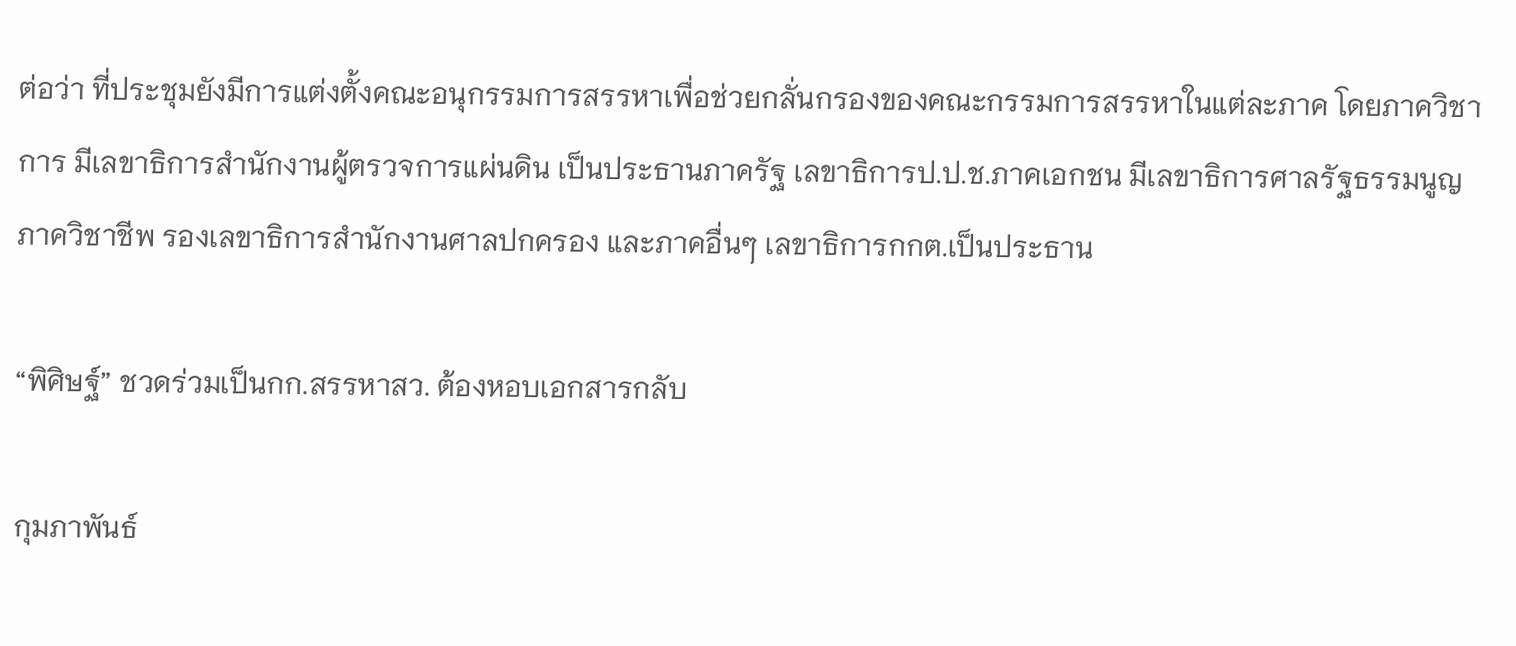ต่อว่า ที่ประชุมยังมีการแต่งตั้งคณะอนุกรรมการสรรหาเพื่อช่วยกลั่นกรองของคณะกรรมการสรรหาในแต่ละภาค โดยภาควิชาการ มีเลขาธิการสำนักงานผู้ตรวจการแผ่นดิน เป็นประธานภาครัฐ เลขาธิการป.ป.ช.ภาคเอกชน มีเลขาธิการศาลรัฐธรรมนูญ ภาควิชาชีพ รองเลขาธิการสำนักงานศาลปกครอง และภาคอื่นๆ เลขาธิการกกต.เป็นประธาน

“พิศิษฐ์” ชวดร่วมเป็นกก.สรรหาสว. ต้องหอบเอกสารกลับ

กุมภาพันธ์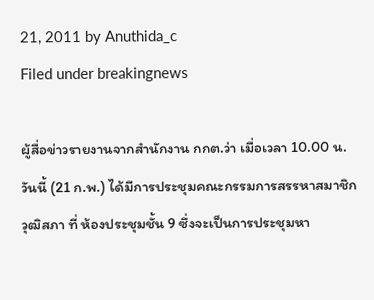21, 2011 by Anuthida_c
Filed under breakingnews

ผู้สื่อข่าวรายงานจากสำนักงาน กกต.ว่า เมื่อเวลา 10.00 น.วันนี้ (21 ก.พ.) ได้มีการประชุมคณะกรรมการสรรหาสมาชิกวุฒิสภา ที่ ห้องประชุมชั้น 9 ซึ่งจะเป็นการประชุมหา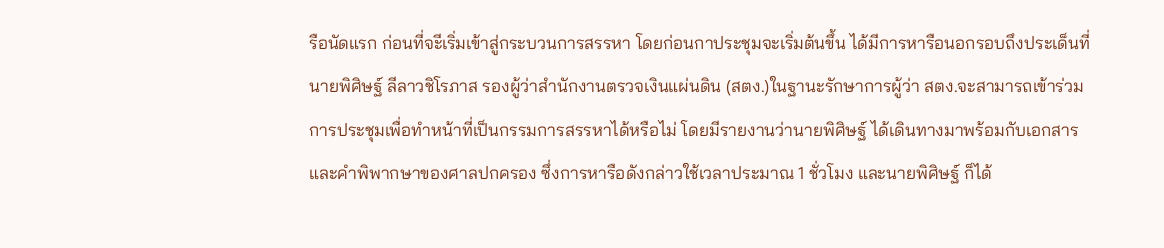รือนัดแรก ก่อนที่จะีเริ่มเข้าสู่กระบวนการสรรหา โดยก่อนกาประชุมจะเริ่มต้นขึ้น ได้มีการหารือนอกรอบถึงประเด็นที่นายพิศิษฐ์ ลีลาวชิโรภาส รองผู้ว่าสำนักงานตรวจเงินแผ่นดิน (สตง.)ในฐานะรักษาการผู้ว่า สตง.จะสามารถเข้าร่วมการประชุมเพื่อทำหน้าที่เป็นกรรมการสรรหาได้หรือไม่ โดยมีรายงานว่านายพิศิษฐ์ ได้เดินทางมาพร้อมกับเอกสารและคำพิพากษาของศาลปกครอง ซึ่งการหารือดังกล่าวใช้เวลาประมาณ 1 ชั่วโมง และนายพิศิษฐ์ ก็ได้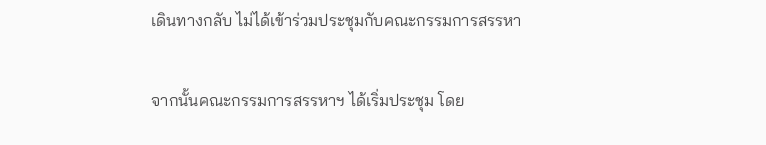เดินทางกลับ ไม่ได้เข้าร่วมประชุมกับคณะกรรมการสรรหา

จากนั้นคณะกรรมการสรรหาฯ ได้เริ่มประชุม โดย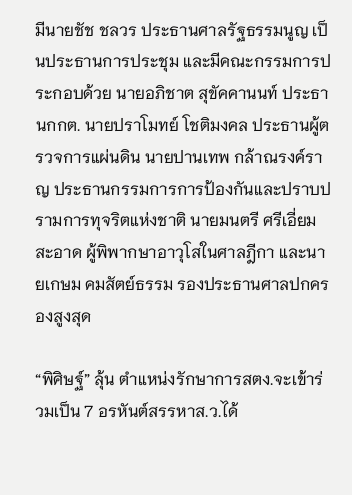มีนายชัช ชลวร ประธานศาลรัฐธรรมนูญ เป็นประธานการประชุม และมีคณะกรรมการประกอบด้วย นายอภิชาต สุขัคคานนท์ ประธานกกต. นายปราโมทย์ โชติมงคล ประธานผู้ตรวจการแผ่นดิน นายปานเทพ กล้าณรงค์ราญ ประธานกรรมการการป้องกันและปราบปรามการทุจริตแห่งชาติ นายมนตรี ศรีเอี่ยมสะอาด ผู้พิพากษาอาวุโสในศาลฎีกา และนายเกษม คมสัตย์ธรรม รองประธานศาลปกครองสูงสุด

“พิศิษฐ์” ลุ้น ตำแหน่งรักษาการสตง.จะเข้าร่วมเป็น 7 อรหันต์สรรหาส.ว.ได้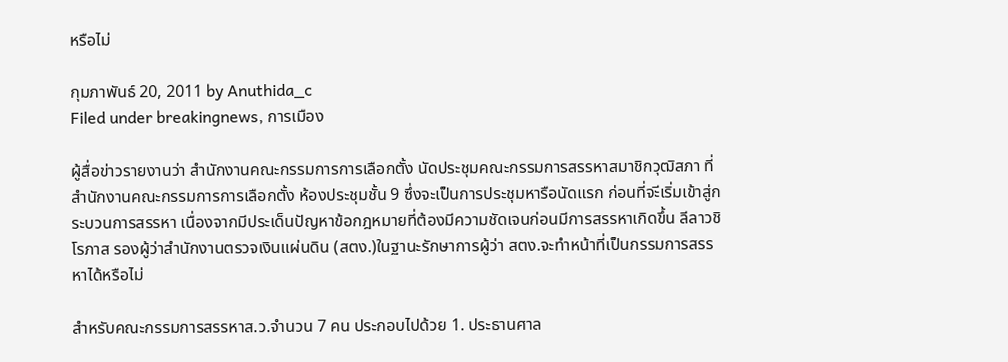หรือไม่

กุมภาพันธ์ 20, 2011 by Anuthida_c
Filed under breakingnews, การเมือง

ผู้สื่อข่าวรายงานว่า สำนักงานคณะกรรมการการเลือกตั้ง นัดประชุมคณะกรรมการสรรหาสมาชิกวุฒิสภา ที่สำนักงานคณะกรรมการการเลือกตั้ง ห้องประชุมชั้น 9 ซึ่งจะเป็นการประชุมหารือนัดแรก ก่อนที่จะีเริ่มเข้าสู่กระบวนการสรรหา เนื่องจากมีประเด็นปัญหาข้อกฎหมายที่ต้องมีความชัดเจนก่อนมีการสรรหาเกิดขึ้น ลีลาวชิโรภาส รองผู้ว่าสำนักงานตรวจเงินแผ่นดิน (สตง.)ในฐานะรักษาการผู้ว่า สตง.จะทำหน้าที่เป็นกรรมการสรรหาได้หรือไม่

สำหรับคณะกรรมการสรรหาส.ว.จำนวน 7 คน ประกอบไปด้วย 1. ประธานศาล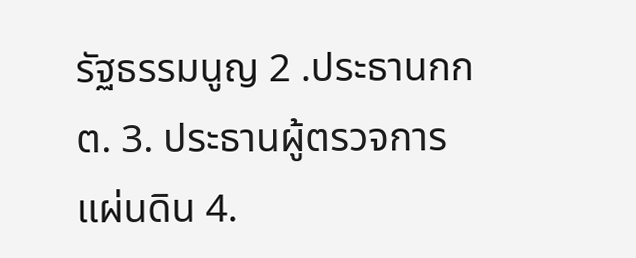รัฐธรรมนูญ 2 .ประธานกกต. 3. ประธานผู้ตรวจการแผ่นดิน 4.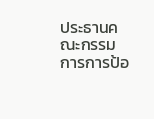ประธานคณะกรรมการการป้อ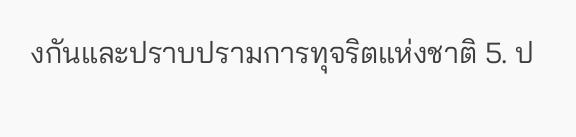งกันและปราบปรามการทุจริตแห่งชาติ 5. ป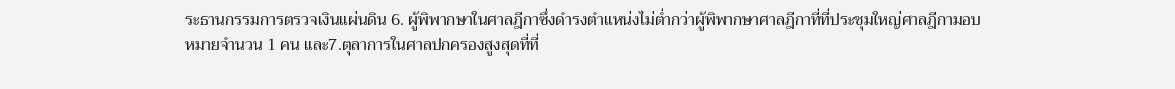ระธานกรรมการตรวจเงินแผ่นดิน 6. ผู้พิพากษาในศาลฎีกาซึ่งดำรงตำแหน่งไม่ต่ำกว่าผู้พิพากษาศาลฎีกาที่ที่ประชุมใหญ่ศาลฎีกามอบหมายจำนวน 1 คน และ7.ตุลาการในศาลปกครองสูงสุดที่ที่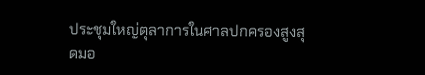ประชุมใหญ่ตุลาการในศาลปกครองสูงสุดมอ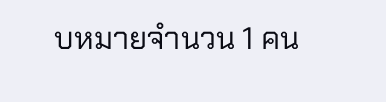บหมายจำนวน 1 คน